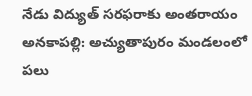నేడు విద్యుత్ సరఫరాకు అంతరాయం
అనకాపల్లి: అచ్యుతాపురం మండలంలో పలు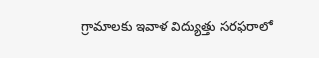గ్రామాలకు ఇవాళ విద్యుత్తు సరఫరాలో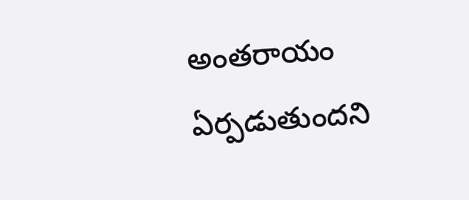అంతరాయం ఏర్పడుతుందని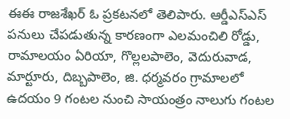ఈఈ రాజశేఖర్ ఓ ప్రకటనలో తెలిపారు. ఆర్డీఎస్ఎస్ పనులు చేపడుతున్న కారణంగా ఎలమంచిలి రోడ్డు, రామాలయం ఏరియా, గొల్లలపాలెం, వెదురువాడ, మార్టూరు, దిబ్బపాలెం, జి. ధర్మవరం గ్రామాలలో ఉదయం 9 గంటల నుంచి సాయంత్రం నాలుగు గంటల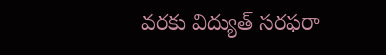వరకు విద్యుత్ సరఫరా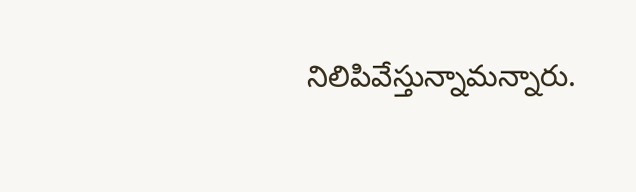నిలిపివేస్తున్నామన్నారు.